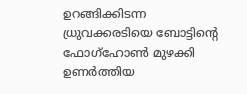ഉറങ്ങിക്കിടന്ന ധ്രുവക്കരടിയെ ബോട്ടിന്റെ ഫോഗ്‌ഹോണ്‍ മുഴക്കി ഉണര്‍ത്തിയ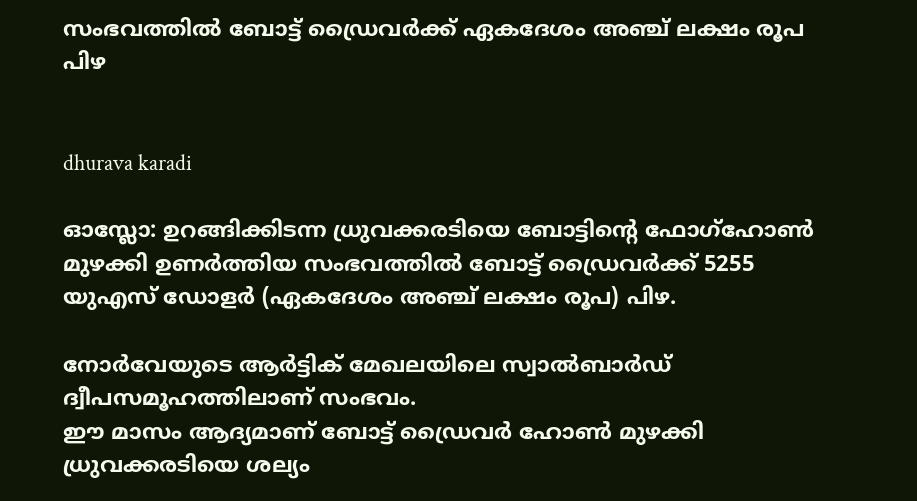സംഭവത്തില്‍ ബോട്ട് ഡ്രൈവര്‍ക്ക് ഏകദേശം അഞ്ച് ലക്ഷം രൂപ പിഴ


dhurava karadi

ഓസ്ലോ: ഉറങ്ങിക്കിടന്ന ധ്രുവക്കരടിയെ ബോട്ടിന്റെ ഫോഗ്‌ഹോണ്‍ മുഴക്കി ഉണര്‍ത്തിയ സംഭവത്തില്‍ ബോട്ട് ഡ്രൈവര്‍ക്ക് 5255 യുഎസ് ഡോളര്‍ (ഏകദേശം അഞ്ച് ലക്ഷം രൂപ) പിഴ.

നോര്‍വേയുടെ ആര്‍ട്ടിക് മേഖലയിലെ സ്വാല്‍ബാര്‍ഡ് ദ്വീപസമൂഹത്തിലാണ് സംഭവം.
ഈ മാസം ആദ്യമാണ് ബോട്ട് ഡ്രൈവര്‍ ഹോണ്‍ മുഴക്കി ധ്രുവക്കരടിയെ ശല്യം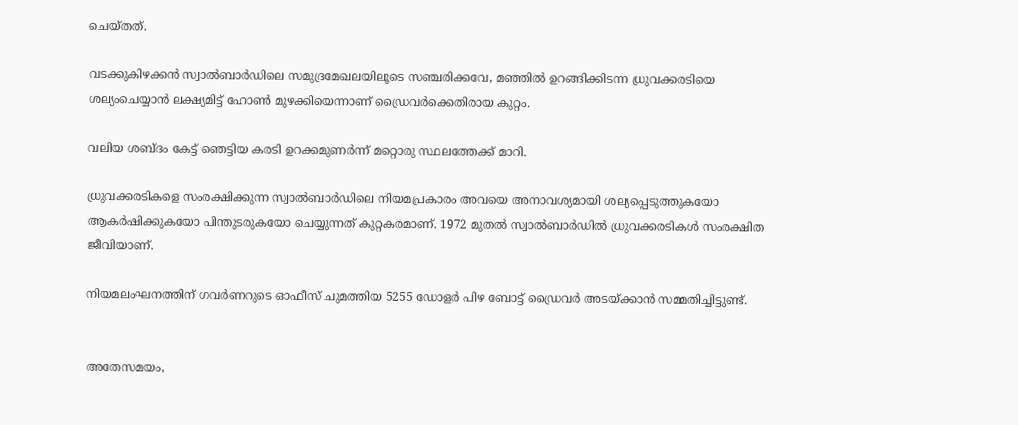ചെയ്തത്.

വടക്കുകിഴക്കന്‍ സ്വാല്‍ബാര്‍ഡിലെ സമുദ്രമേഖലയിലൂടെ സഞ്ചരിക്കവേ, മഞ്ഞില്‍ ഉറങ്ങിക്കിടന്ന ധ്രുവക്കരടിയെ ശല്യംചെയ്യാന്‍ ലക്ഷ്യമിട്ട് ഹോണ്‍ മുഴക്കിയെന്നാണ് ഡ്രൈവര്‍ക്കെതിരായ കുറ്റം.

വലിയ ശബ്ദം കേട്ട് ഞെട്ടിയ കരടി ഉറക്കമുണര്‍ന്ന് മറ്റൊരു സ്ഥലത്തേക്ക് മാറി.

ധ്രുവക്കരടികളെ സംരക്ഷിക്കുന്ന സ്വാല്‍ബാര്‍ഡിലെ നിയമപ്രകാരം അവയെ അനാവശ്യമായി ശല്യപ്പെടുത്തുകയോ ആകര്‍ഷിക്കുകയോ പിന്തുടരുകയോ ചെയ്യുന്നത് കുറ്റകരമാണ്. 1972 മുതല്‍ സ്വാല്‍ബാര്‍ഡില്‍ ധ്രുവക്കരടികള്‍ സംരക്ഷിത ജീവിയാണ്.

നിയമലംഘനത്തിന് ഗവര്‍ണറുടെ ഓഫീസ് ചുമത്തിയ 5255 ഡോളര്‍ പിഴ ബോട്ട് ഡ്രൈവര്‍ അടയ്ക്കാന്‍ സമ്മതിച്ചിട്ടുണ്ട്.


അതേസമയം,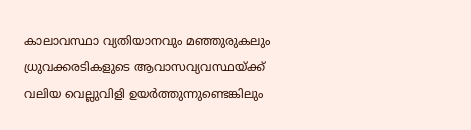കാലാവസ്ഥാ വ്യതിയാനവും മഞ്ഞുരുകലും ധ്രുവക്കരടികളുടെ ആവാസവ്യവസ്ഥയ്ക്ക് വലിയ വെല്ലുവിളി ഉയര്‍ത്തുന്നുണ്ടെങ്കിലും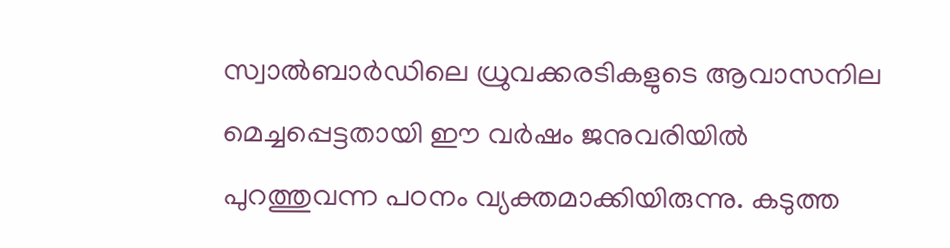സ്വാല്‍ബാര്‍ഡിലെ ധ്രുവക്കരടികളുടെ ആവാസനില മെച്ചപ്പെട്ടതായി ഈ വര്‍ഷം ജനുവരിയില്‍ പുറത്തുവന്ന പഠനം വ്യക്തമാക്കിയിരുന്നു. കടുത്ത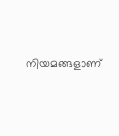നിയമങ്ങളാണ്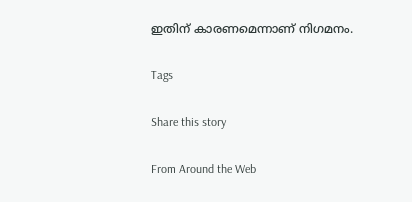ഇതിന് കാരണമെന്നാണ് നിഗമനം.

Tags

Share this story

From Around the Web